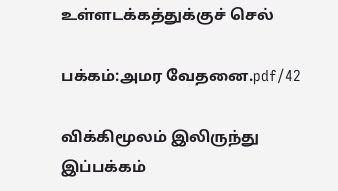உள்ளடக்கத்துக்குச் செல்

பக்கம்:அமர வேதனை.pdf/42

விக்கிமூலம் இலிருந்து
இப்பக்கம்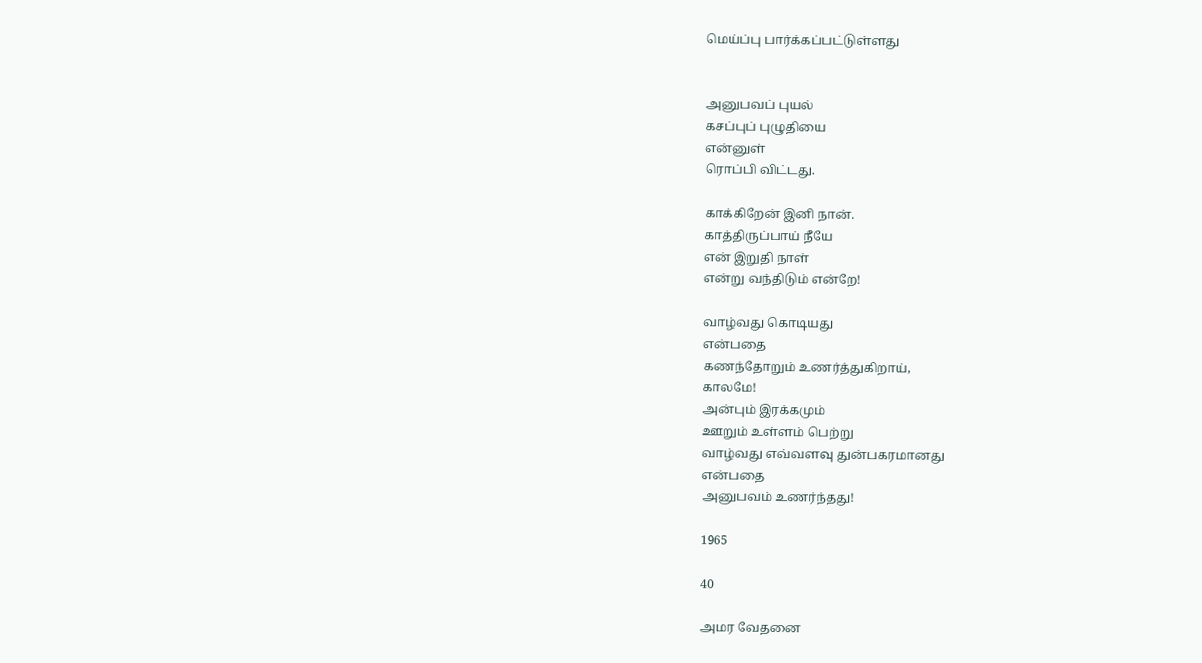மெய்ப்பு பார்க்கப்பட்டுள்ளது


அனுபவப் புயல்
கசப்புப் புழுதியை
என்னுள்
ரொப்பி விட்டது.

காக்கிறேன் இனி நான்.
காத்திருப்பாய் நீயே
என் இறுதி நாள்
என்று வந்திடும் என்றே!

வாழ்வது கொடியது
என்பதை
கணந்தோறும் உணர்த்துகிறாய்,
காலமே!
அன்பும் இரக்கமும்
ஊறும் உள்ளம் பெற்று
வாழ்வது எவ்வளவு துன்பகரமானது
என்பதை
அனுபவம் உணர்ந்தது!

1965

40

அமர வேதனை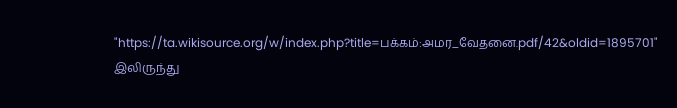"https://ta.wikisource.org/w/index.php?title=பக்கம்:அமர_வேதனை.pdf/42&oldid=1895701" இலிருந்து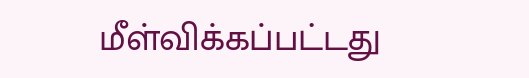மீள்விக்கப்பட்டது